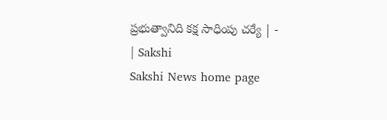ప్రభుత్వానిది కక్ష సాధింపు చర్యే | - | Sakshi
Sakshi News home page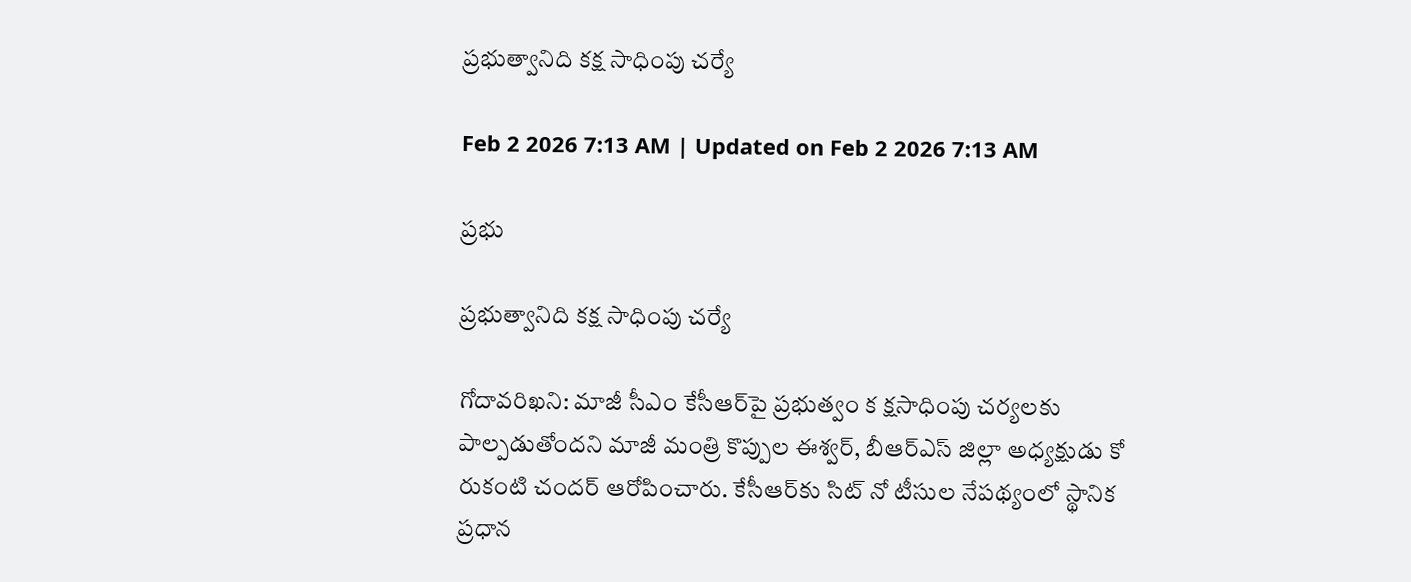ప్రభుత్వానిది కక్ష సాధింపు చర్యే

Feb 2 2026 7:13 AM | Updated on Feb 2 2026 7:13 AM

ప్రభు

ప్రభుత్వానిది కక్ష సాధింపు చర్యే

గోదావరిఖని: మాజీ సీఎం కేసీఆర్‌పై ప్రభుత్వం క క్షసాధింపు చర్యలకు పాల్పడుతోందని మాజీ మంత్రి కొప్పుల ఈశ్వర్‌, బీఆర్‌ఎస్‌ జిల్లా అధ్యక్షుడు కో రుకంటి చందర్‌ ఆరోపించారు. కేసీఆర్‌కు సిట్‌ నో టీసుల నేపథ్యంలో స్థానిక ప్రధాన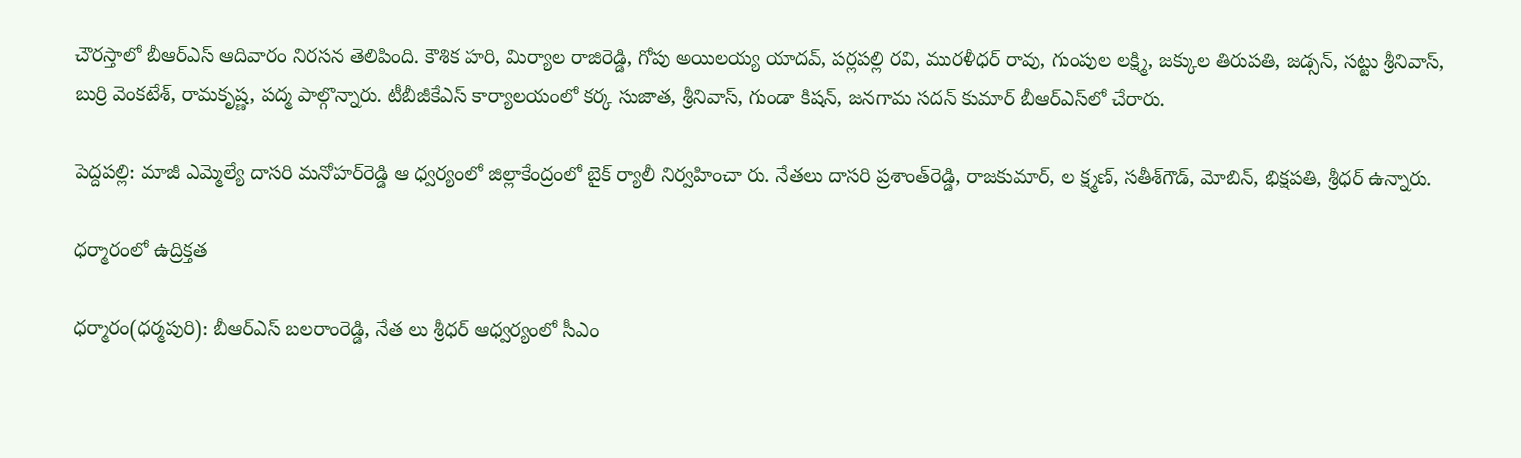చౌరస్తాలో బీఆర్‌ఎస్‌ ఆదివారం నిరసన తెలిపింది. కౌశిక హరి, మిర్యాల రాజిరెడ్డి, గోపు అయిలయ్య యాదవ్‌, పర్లపల్లి రవి, మురళీధర్‌ రావు, గుంపుల లక్ష్మి, జక్కుల తిరుపతి, జడ్సన్‌, సట్టు శ్రీనివాస్‌, బుర్రి వెంకటేశ్‌, రామకృష్ణ, పద్మ పాల్గొన్నారు. టీబీజీకేఎస్‌ కార్యాలయంలో కర్క సుజాత, శ్రీనివాస్‌, గుండా కిషన్‌, జనగామ సదన్‌ కుమార్‌ బీఆర్‌ఎస్‌లో చేరారు.

పెద్దపల్లి: మాజీ ఎమ్మెల్యే దాసరి మనోహర్‌రెడ్డి ఆ ధ్వర్యంలో జిల్లాకేంద్రంలో బైక్‌ ర్యాలీ నిర్వహించా రు. నేతలు దాసరి ప్రశాంత్‌రెడ్డి, రాజకుమార్‌, ల క్ష్మణ్‌, సతీశ్‌గౌడ్‌, మోబిన్‌, భిక్షపతి, శ్రీధర్‌ ఉన్నారు.

ధర్మారంలో ఉద్రిక్తత

ధర్మారం(ధర్మపురి): బీఆర్‌ఎస్‌ బలరాంరెడ్డి, నేత లు శ్రీధర్‌ ఆధ్వర్యంలో సీఎం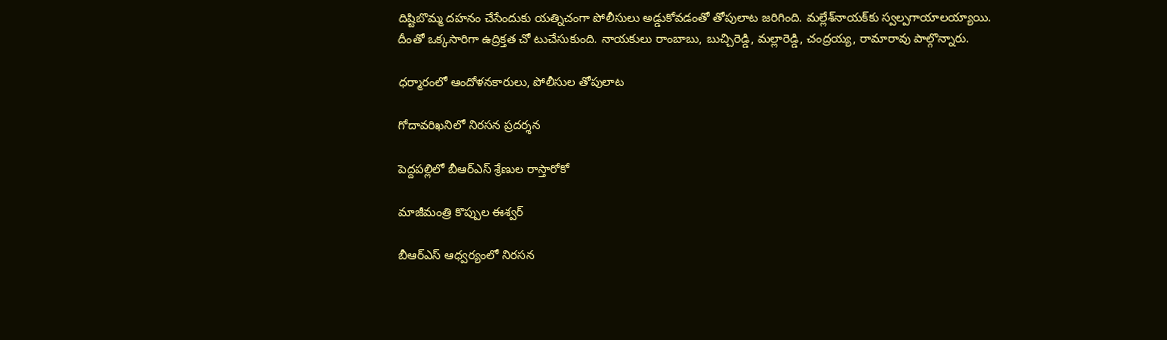దిష్టిబొమ్మ దహనం చేసేందుకు యత్నిచంగా పోలీసులు అడ్డుకోవడంతో తోపులాట జరిగింది. మల్లేశ్‌నాయక్‌కు స్వల్పగాయాలయ్యాయి. దీంతో ఒక్కసారిగా ఉద్రిక్తత చో టుచేసుకుంది. నాయకులు రాంబాబు, బుచ్చిరెడ్డి, మల్లారెడ్డి, చంద్రయ్య, రామారావు పాల్గొన్నారు.

ధర్మారంలో ఆందోళనకారులు, పోలీసుల తోపులాట

గోదావరిఖనిలో నిరసన ప్రదర్శన

పెద్దపల్లిలో బీఆర్‌ఎస్‌ శ్రేణుల రాస్తారోకో

మాజీమంత్రి కొప్పుల ఈశ్వర్‌

బీఆర్‌ఎస్‌ ఆధ్వర్యంలో నిరసన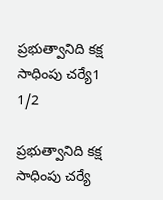ప్రభుత్వానిది కక్ష సాధింపు చర్యే1
1/2

ప్రభుత్వానిది కక్ష సాధింపు చర్యే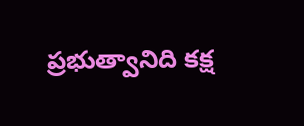ప్రభుత్వానిది కక్ష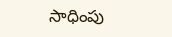సాధింపు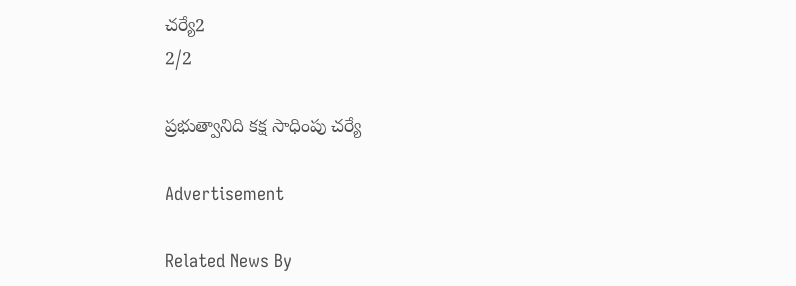చర్యే2
2/2

ప్రభుత్వానిది కక్ష సాధింపు చర్యే

Advertisement

Related News By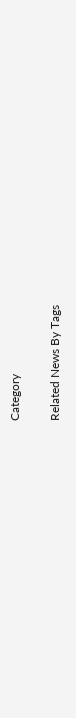Category

Related News By Tags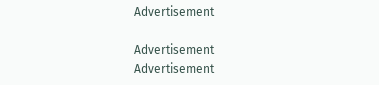Advertisement

Advertisement
Advertisement